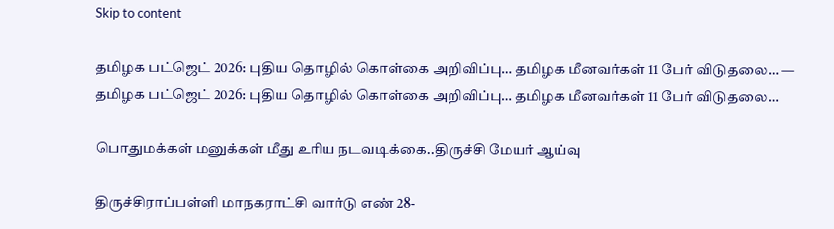Skip to content

தமிழக பட்ஜெட் 2026: புதிய தொழில் கொள்கை அறிவிப்பு… தமிழக மீனவர்கள் 11 பேர் விடுதலை… — தமிழக பட்ஜெட் 2026: புதிய தொழில் கொள்கை அறிவிப்பு… தமிழக மீனவர்கள் 11 பேர் விடுதலை…

பொதுமக்கள் மனுக்கள் மீது உரிய நடவடிக்கை..திருச்சி மேயர் ஆய்வு

திருச்சிராப்பள்ளி மாநகராட்சி வார்டு எண் 28-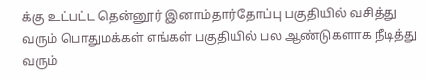க்கு உட்பட்ட தென்னூர் இனாம்தார்தோப்பு பகுதியில் வசித்து வரும் பொதுமக்கள் எங்கள் பகுதியில் பல ஆண்டுகளாக நீடித்து வரும்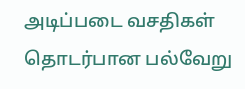அடிப்படை வசதிகள் தொடர்பான பல்வேறு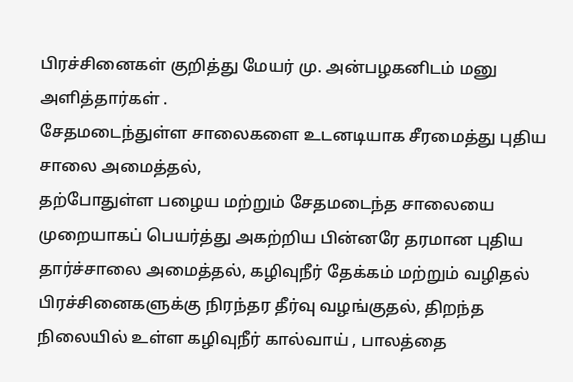பிரச்சினைகள் குறித்து மேயர் மு. அன்பழகனிடம் மனு அளித்தார்கள் .
சேதமடைந்துள்ள சாலைகளை உடனடியாக சீரமைத்து புதிய சாலை அமைத்தல்,
தற்போதுள்ள பழைய மற்றும் சேதமடைந்த சாலையை முறையாகப் பெயர்த்து அகற்றிய பின்னரே தரமான புதிய தார்ச்சாலை அமைத்தல், கழிவுநீர் தேக்கம் மற்றும் வழிதல் பிரச்சினைகளுக்கு நிரந்தர தீர்வு வழங்குதல், திறந்த நிலையில் உள்ள கழிவுநீர் கால்வாய் , பாலத்தை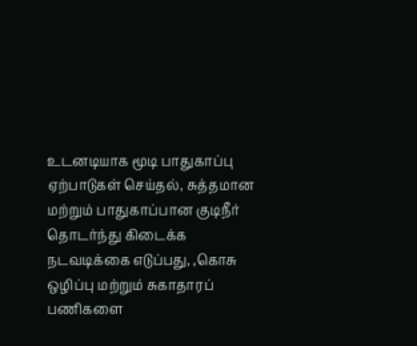உடனடியாக மூடி பாதுகாப்பு ஏற்பாடுகள் செய்தல், சுத்தமான மற்றும் பாதுகாப்பான குடிநீர் தொடர்ந்து கிடைக்க நடவடிக்கை எடுப்பது, ,கொசு ஒழிப்பு மற்றும் சுகாதாரப் பணிகளை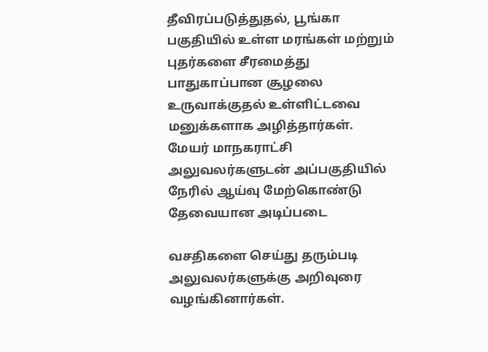தீவிரப்படுத்துதல், பூங்கா பகுதியில் உள்ள மரங்கள் மற்றும் புதர்களை சீரமைத்து பாதுகாப்பான சூழலை உருவாக்குதல் உள்ளிட்டவை மனுக்களாக அழித்தார்கள். மேயர் மாநகராட்சி அலுவலர்களுடன் அப்பகுதியில் நேரில் ஆய்வு மேற்கொண்டு தேவையான அடிப்படை

வசதிகளை செய்து தரும்படி அலுவலர்களுக்கு அறிவுரை வழங்கினார்கள்.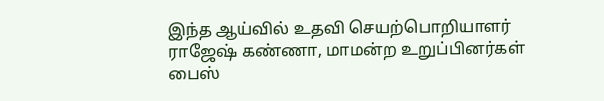இந்த ஆய்வில் உதவி செயற்பொறியாளர் ராஜேஷ் கண்ணா, மாமன்ற உறுப்பினர்கள் பைஸ்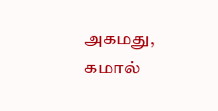அகமது, கமால்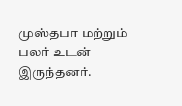முஸ்தபா மற்றும் பலர் உடன் இருந்தனர்.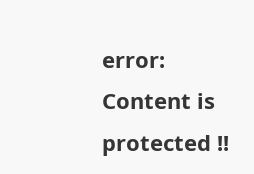error: Content is protected !!